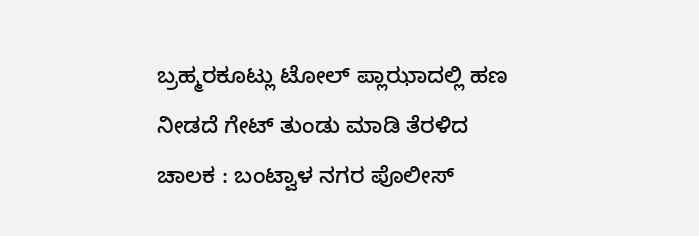ಬ್ರಹ್ಮರಕೂಟ್ಲು ಟೋಲ್ ಪ್ಲಾಝಾದಲ್ಲಿ ಹಣ ನೀಡದೆ ಗೇಟ್ ತುಂಡು ಮಾಡಿ ತೆರಳಿದ ಚಾಲಕ : ಬಂಟ್ವಾಳ ನಗರ ಪೊಲೀಸ್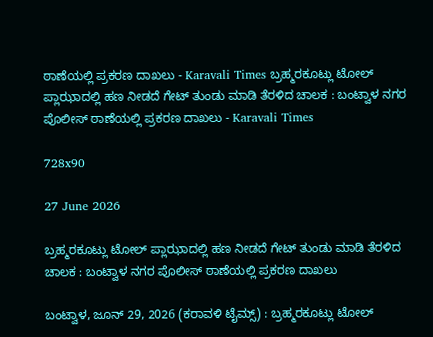ಠಾಣೆಯಲ್ಲಿ ಪ್ರಕರಣ ದಾಖಲು - Karavali Times ಬ್ರಹ್ಮರಕೂಟ್ಲು ಟೋಲ್ ಪ್ಲಾಝಾದಲ್ಲಿ ಹಣ ನೀಡದೆ ಗೇಟ್ ತುಂಡು ಮಾಡಿ ತೆರಳಿದ ಚಾಲಕ : ಬಂಟ್ವಾಳ ನಗರ ಪೊಲೀಸ್ ಠಾಣೆಯಲ್ಲಿ ಪ್ರಕರಣ ದಾಖಲು - Karavali Times

728x90

27 June 2026

ಬ್ರಹ್ಮರಕೂಟ್ಲು ಟೋಲ್ ಪ್ಲಾಝಾದಲ್ಲಿ ಹಣ ನೀಡದೆ ಗೇಟ್ ತುಂಡು ಮಾಡಿ ತೆರಳಿದ ಚಾಲಕ : ಬಂಟ್ವಾಳ ನಗರ ಪೊಲೀಸ್ ಠಾಣೆಯಲ್ಲಿ ಪ್ರಕರಣ ದಾಖಲು

ಬಂಟ್ವಾಳ, ಜೂನ್ 29, 2026 (ಕರಾವಳಿ ಟೈಮ್ಸ್) : ಬ್ರಹ್ಮರಕೂಟ್ಲು ಟೋಲ್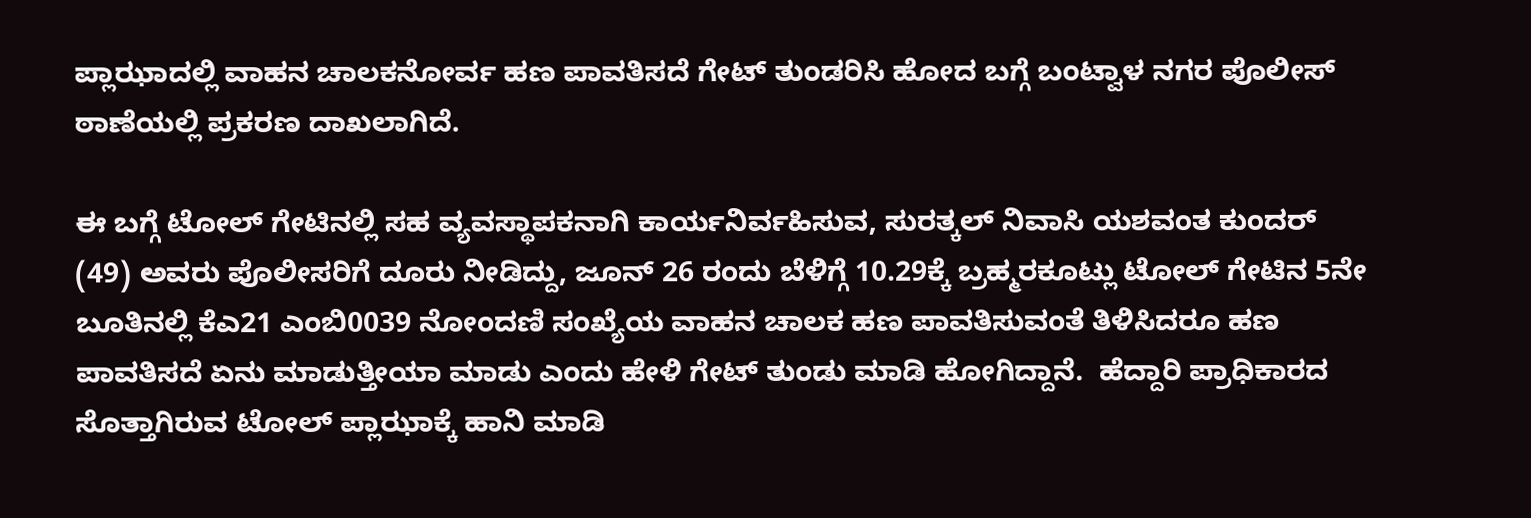ಪ್ಲಾಝಾದಲ್ಲಿ ವಾಹನ ಚಾಲಕನೋರ್ವ ಹಣ ಪಾವತಿಸದೆ ಗೇಟ್ ತುಂಡರಿಸಿ ಹೋದ ಬಗ್ಗೆ ಬಂಟ್ವಾಳ ನಗರ ಪೊಲೀಸ್ ಠಾಣೆಯಲ್ಲಿ ಪ್ರಕರಣ ದಾಖಲಾಗಿದೆ.

ಈ ಬಗ್ಗೆ ಟೋಲ್ ಗೇಟಿನಲ್ಲಿ ಸಹ ವ್ಯವಸ್ಥಾಪಕನಾಗಿ ಕಾರ್ಯನಿರ್ವಹಿಸುವ, ಸುರತ್ಕಲ್ ನಿವಾಸಿ ಯಶವಂತ ಕುಂದರ್ (49) ಅವರು ಪೊಲೀಸರಿಗೆ ದೂರು ನೀಡಿದ್ದು, ಜೂನ್ 26 ರಂದು ಬೆಳಿಗ್ಗೆ 10.29ಕ್ಕೆ ಬ್ರಹ್ಮರಕೂಟ್ಲು ಟೋಲ್ ಗೇಟಿನ 5ನೇ ಬೂತಿನಲ್ಲಿ ಕೆಎ21 ಎಂಬಿ0039 ನೋಂದಣಿ ಸಂಖ್ಯೆಯ ವಾಹನ ಚಾಲಕ ಹಣ ಪಾವತಿಸುವಂತೆ ತಿಳಿಸಿದರೂ ಹಣ ಪಾವತಿಸದೆ ಏನು ಮಾಡುತ್ತೀಯಾ ಮಾಡು ಎಂದು ಹೇಳಿ ಗೇಟ್ ತುಂಡು ಮಾಡಿ ಹೋಗಿದ್ದಾನೆ.  ಹೆದ್ದಾರಿ ಪ್ರಾಧಿಕಾರದ ಸೊತ್ತಾಗಿರುವ ಟೋಲ್ ಪ್ಲಾಝಾಕ್ಕೆ ಹಾನಿ ಮಾಡಿ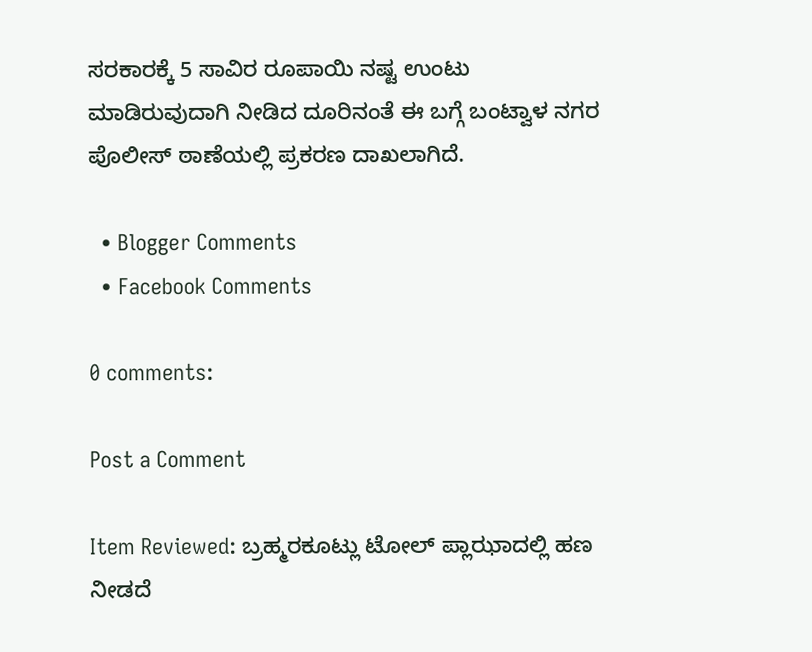ಸರಕಾರಕ್ಕೆ 5 ಸಾವಿರ ರೂಪಾಯಿ ನಷ್ಟ ಉಂಟು ಮಾಡಿರುವುದಾಗಿ ನೀಡಿದ ದೂರಿನಂತೆ ಈ ಬಗ್ಗೆ ಬಂಟ್ವಾಳ ನಗರ ಪೊಲೀಸ್ ಠಾಣೆಯಲ್ಲಿ ಪ್ರಕರಣ ದಾಖಲಾಗಿದೆ.

  • Blogger Comments
  • Facebook Comments

0 comments:

Post a Comment

Item Reviewed: ಬ್ರಹ್ಮರಕೂಟ್ಲು ಟೋಲ್ ಪ್ಲಾಝಾದಲ್ಲಿ ಹಣ ನೀಡದೆ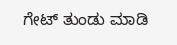ಗೇಟ್ ತುಂಡು ಮಾಡಿ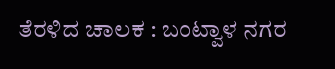ತೆರಳಿದ ಚಾಲಕ : ಬಂಟ್ವಾಳ ನಗರ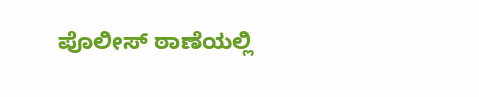ಪೊಲೀಸ್ ಠಾಣೆಯಲ್ಲಿ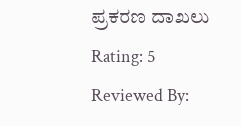ಪ್ರಕರಣ ದಾಖಲು Rating: 5 Reviewed By: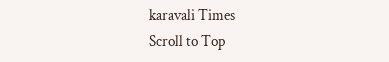karavali Times
Scroll to Top